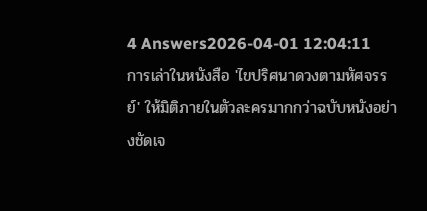4 Answers2026-04-01 12:04:11
การเล่าในหนังสือ 'ไขปริศนาดวงตามหัศจรรย์' ให้มิติภายในตัวละครมากกว่าฉบับหนังอย่างชัดเจ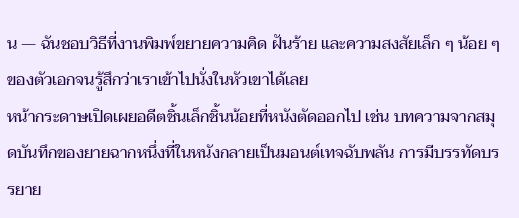น — ฉันชอบวิธีที่งานพิมพ์ขยายความคิด ฝันร้าย และความสงสัยเล็ก ๆ น้อย ๆ ของตัวเอกจนรู้สึกว่าเราเข้าไปนั่งในหัวเขาได้เลย
หน้ากระดาษเปิดเผยอดีตชิ้นเล็กชิ้นน้อยที่หนังตัดออกไป เช่น บทความจากสมุดบันทึกของยายฉากหนึ่งที่ในหนังกลายเป็นมอนต์เทจฉับพลัน การมีบรรทัดบรรยาย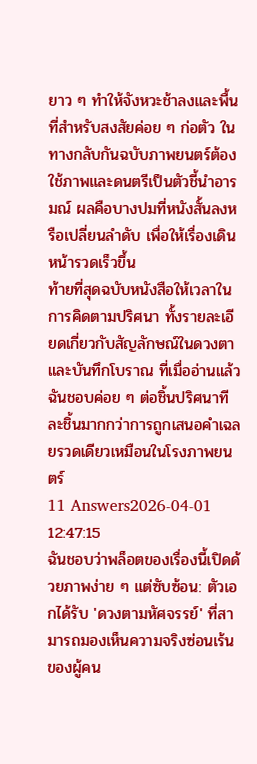ยาว ๆ ทำให้จังหวะช้าลงและพื้นที่สำหรับสงสัยค่อย ๆ ก่อตัว ในทางกลับกันฉบับภาพยนตร์ต้องใช้ภาพและดนตรีเป็นตัวชี้นำอารมณ์ ผลคือบางปมที่หนังสั้นลงหรือเปลี่ยนลำดับ เพื่อให้เรื่องเดินหน้ารวดเร็วขึ้น
ท้ายที่สุดฉบับหนังสือให้เวลาในการคิดตามปริศนา ทั้งรายละเอียดเกี่ยวกับสัญลักษณ์ในดวงตาและบันทึกโบราณ ที่เมื่ออ่านแล้วฉันชอบค่อย ๆ ต่อชิ้นปริศนาทีละชิ้นมากกว่าการถูกเสนอคำเฉลยรวดเดียวเหมือนในโรงภาพยนตร์
11 Answers2026-04-01 12:47:15
ฉันชอบว่าพล็อตของเรื่องนี้เปิดด้วยภาพง่าย ๆ แต่ซับซ้อน: ตัวเอกได้รับ 'ดวงตามหัศจรรย์' ที่สามารถมองเห็นความจริงซ่อนเร้นของผู้คน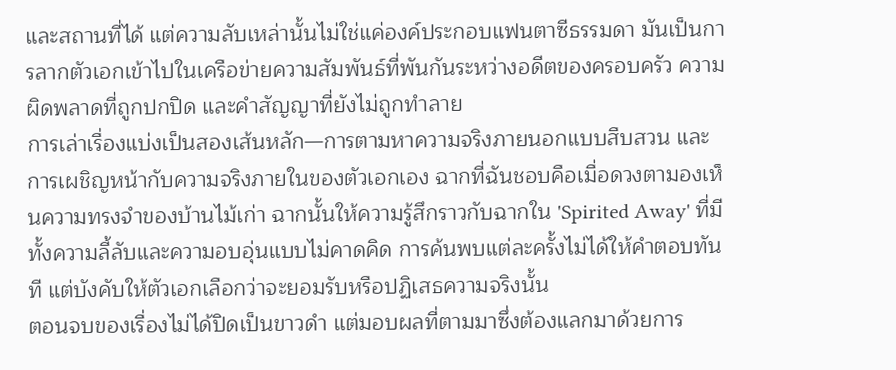และสถานที่ได้ แต่ความลับเหล่านั้นไม่ใช่แค่องค์ประกอบแฟนตาซีธรรมดา มันเป็นการลากตัวเอกเข้าไปในเครือข่ายความสัมพันธ์ที่พันกันระหว่างอดีตของครอบครัว ความผิดพลาดที่ถูกปกปิด และคำสัญญาที่ยังไม่ถูกทำลาย
การเล่าเรื่องแบ่งเป็นสองเส้นหลัก—การตามหาความจริงภายนอกแบบสืบสวน และการเผชิญหน้ากับความจริงภายในของตัวเอกเอง ฉากที่ฉันชอบคือเมื่อดวงตามองเห็นความทรงจำของบ้านไม้เก่า ฉากนั้นให้ความรู้สึกราวกับฉากใน 'Spirited Away' ที่มีทั้งความลี้ลับและความอบอุ่นแบบไม่คาดคิด การค้นพบแต่ละครั้งไม่ได้ให้คำตอบทันที แต่บังคับให้ตัวเอกเลือกว่าจะยอมรับหรือปฏิเสธความจริงนั้น
ตอนจบของเรื่องไม่ได้ปิดเป็นขาวดำ แต่มอบผลที่ตามมาซึ่งต้องแลกมาด้วยการ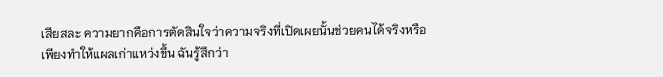เสียสละ ความยากคือการตัดสินใจว่าความจริงที่เปิดเผยนั้นช่วยคนได้จริงหรือเพียงทำให้แผลเก่าแหว่งขึ้น ฉันรู้สึกว่า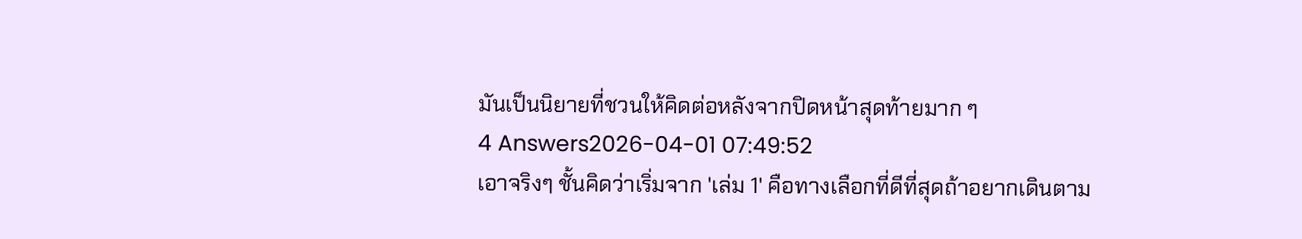มันเป็นนิยายที่ชวนให้คิดต่อหลังจากปิดหน้าสุดท้ายมาก ๆ
4 Answers2026-04-01 07:49:52
เอาจริงๆ ชั้นคิดว่าเริ่มจาก 'เล่ม 1' คือทางเลือกที่ดีที่สุดถ้าอยากเดินตาม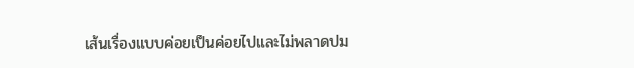เส้นเรื่องแบบค่อยเป็นค่อยไปและไม่พลาดปม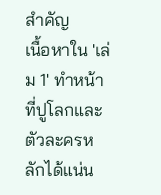สำคัญ
เนื้อหาใน 'เล่ม 1' ทำหน้าที่ปูโลกและตัวละครหลักได้แน่น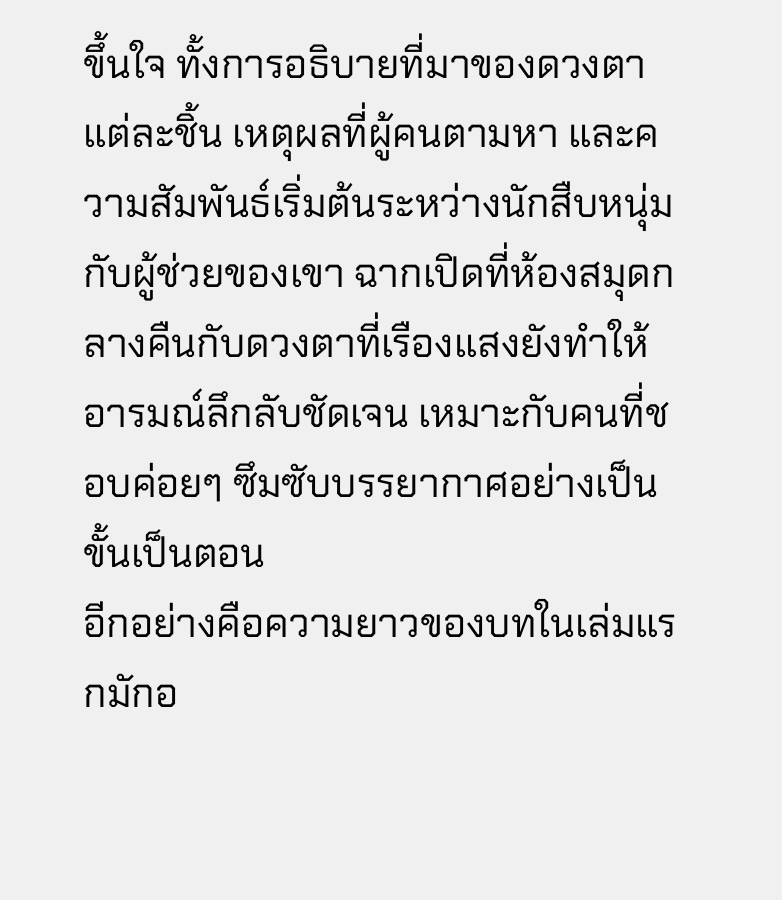ขึ้นใจ ทั้งการอธิบายที่มาของดวงตาแต่ละชิ้น เหตุผลที่ผู้คนตามหา และความสัมพันธ์เริ่มต้นระหว่างนักสืบหนุ่มกับผู้ช่วยของเขา ฉากเปิดที่ห้องสมุดกลางคืนกับดวงตาที่เรืองแสงยังทำให้อารมณ์ลึกลับชัดเจน เหมาะกับคนที่ชอบค่อยๆ ซึมซับบรรยากาศอย่างเป็นขั้นเป็นตอน
อีกอย่างคือความยาวของบทในเล่มแรกมักอ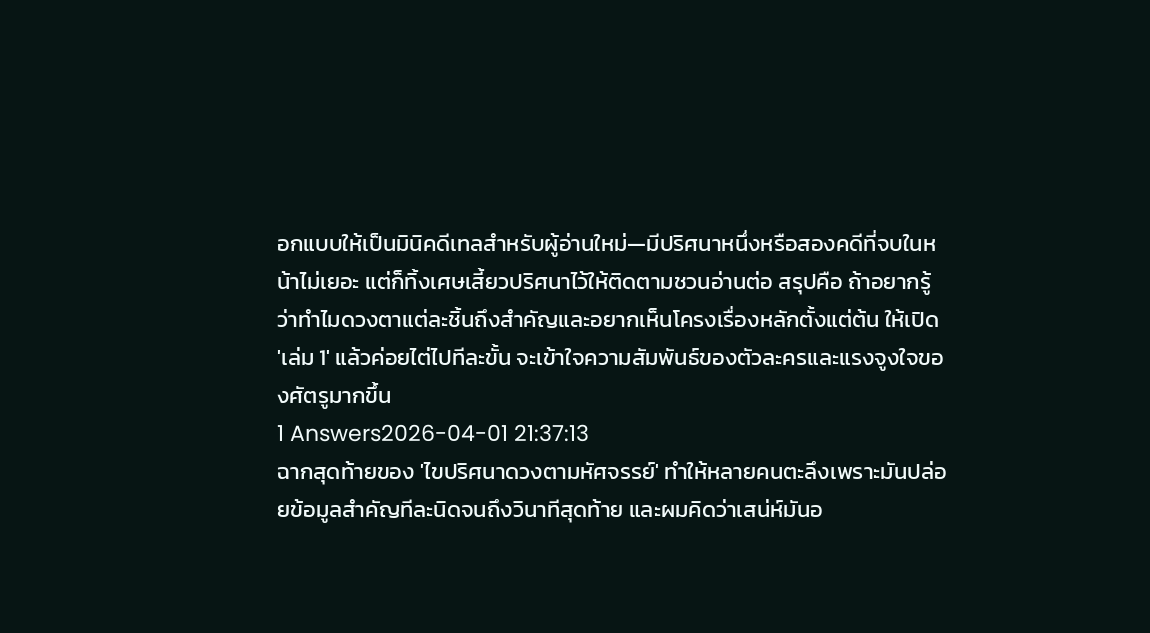อกแบบให้เป็นมินิคดีเทลสำหรับผู้อ่านใหม่—มีปริศนาหนึ่งหรือสองคดีที่จบในหน้าไม่เยอะ แต่ก็ทิ้งเศษเสี้ยวปริศนาไว้ให้ติดตามชวนอ่านต่อ สรุปคือ ถ้าอยากรู้ว่าทำไมดวงตาแต่ละชิ้นถึงสำคัญและอยากเห็นโครงเรื่องหลักตั้งแต่ต้น ให้เปิด 'เล่ม 1' แล้วค่อยไต่ไปทีละขั้น จะเข้าใจความสัมพันธ์ของตัวละครและแรงจูงใจของศัตรูมากขึ้น
1 Answers2026-04-01 21:37:13
ฉากสุดท้ายของ 'ไขปริศนาดวงตามหัศจรรย์' ทำให้หลายคนตะลึงเพราะมันปล่อยข้อมูลสำคัญทีละนิดจนถึงวินาทีสุดท้าย และผมคิดว่าเสน่ห์มันอ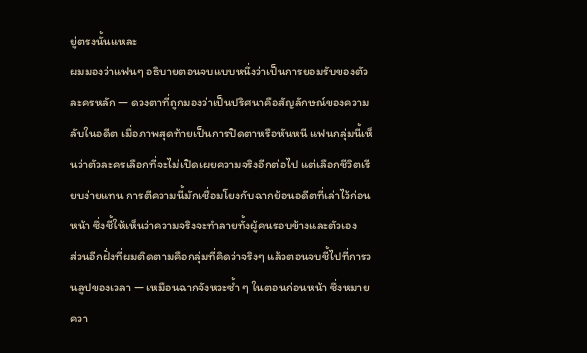ยู่ตรงนั้นแหละ
ผมมองว่าแฟนๆ อธิบายตอนจบแบบหนึ่งว่าเป็นการยอมรับของตัวละครหลัก — ดวงตาที่ถูกมองว่าเป็นปริศนาคือสัญลักษณ์ของความลับในอดีต เมื่อภาพสุดท้ายเป็นการปิดตาหรือหันหนี แฟนกลุ่มนี้เห็นว่าตัวละครเลือกที่จะไม่เปิดเผยความจริงอีกต่อไป แต่เลือกชีวิตเรียบง่ายแทน การตีความนี้มักเชื่อมโยงกับฉากย้อนอดีตที่เล่าไว้ก่อนหน้า ซึ่งชี้ให้เห็นว่าความจริงจะทำลายทั้งผู้คนรอบข้างและตัวเอง
ส่วนอีกฝั่งที่ผมติดตามคือกลุ่มที่คิดว่าจริงๆ แล้วตอนจบชี้ไปที่การวนลูปของเวลา — เหมือนฉากจังหวะซ้ำ ๆ ในตอนก่อนหน้า ซึ่งหมายควา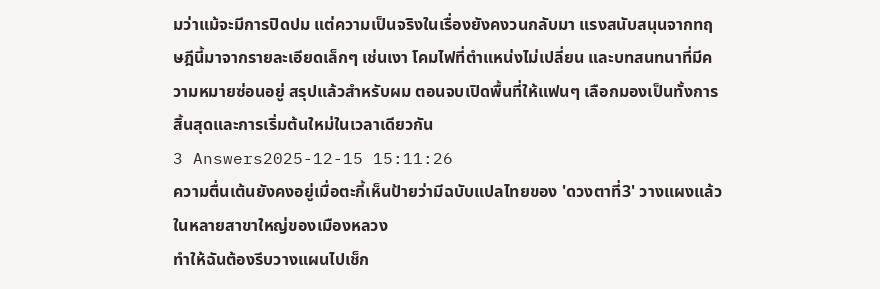มว่าแม้จะมีการปิดปม แต่ความเป็นจริงในเรื่องยังคงวนกลับมา แรงสนับสนุนจากทฤษฎีนี้มาจากรายละเอียดเล็กๆ เช่นเงา โคมไฟที่ตำแหน่งไม่เปลี่ยน และบทสนทนาที่มีความหมายซ่อนอยู่ สรุปแล้วสำหรับผม ตอนจบเปิดพื้นที่ให้แฟนๆ เลือกมองเป็นทั้งการสิ้นสุดและการเริ่มต้นใหม่ในเวลาเดียวกัน
3 Answers2025-12-15 15:11:26
ความตื่นเต้นยังคงอยู่เมื่อตะกี้เห็นป้ายว่ามีฉบับแปลไทยของ 'ดวงตาที่3' วางแผงแล้วในหลายสาขาใหญ่ของเมืองหลวง
ทำให้ฉันต้องรีบวางแผนไปเช็ก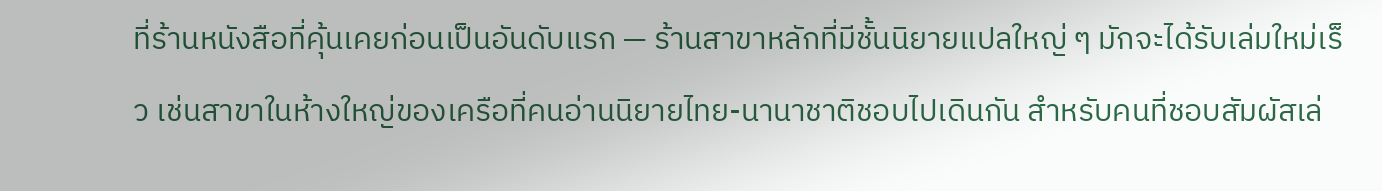ที่ร้านหนังสือที่คุ้นเคยก่อนเป็นอันดับแรก — ร้านสาขาหลักที่มีชั้นนิยายแปลใหญ่ ๆ มักจะได้รับเล่มใหม่เร็ว เช่นสาขาในห้างใหญ่ของเครือที่คนอ่านนิยายไทย-นานาชาติชอบไปเดินกัน สำหรับคนที่ชอบสัมผัสเล่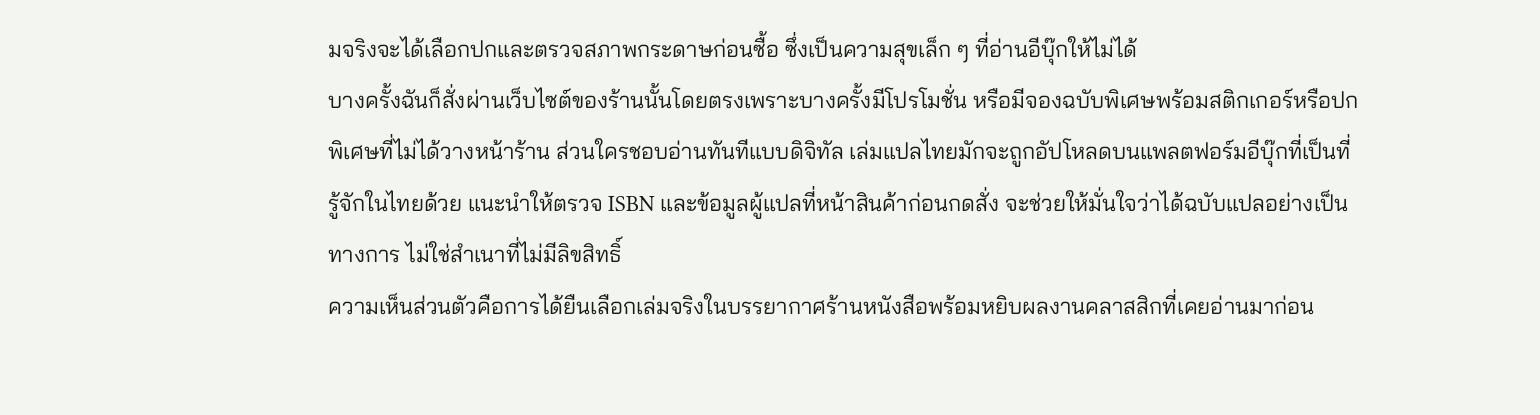มจริงจะได้เลือกปกและตรวจสภาพกระดาษก่อนซื้อ ซึ่งเป็นความสุขเล็ก ๆ ที่อ่านอีบุ๊กให้ไม่ได้
บางครั้งฉันก็สั่งผ่านเว็บไซต์ของร้านนั้นโดยตรงเพราะบางครั้งมีโปรโมชั่น หรือมีจองฉบับพิเศษพร้อมสติกเกอร์หรือปกพิเศษที่ไม่ได้วางหน้าร้าน ส่วนใครชอบอ่านทันทีแบบดิจิทัล เล่มแปลไทยมักจะถูกอัปโหลดบนแพลตฟอร์มอีบุ๊กที่เป็นที่รู้จักในไทยด้วย แนะนำให้ตรวจ ISBN และข้อมูลผู้แปลที่หน้าสินค้าก่อนกดสั่ง จะช่วยให้มั่นใจว่าได้ฉบับแปลอย่างเป็นทางการ ไม่ใช่สำเนาที่ไม่มีลิขสิทธิ์
ความเห็นส่วนตัวคือการได้ยืนเลือกเล่มจริงในบรรยากาศร้านหนังสือพร้อมหยิบผลงานคลาสสิกที่เคยอ่านมาก่อน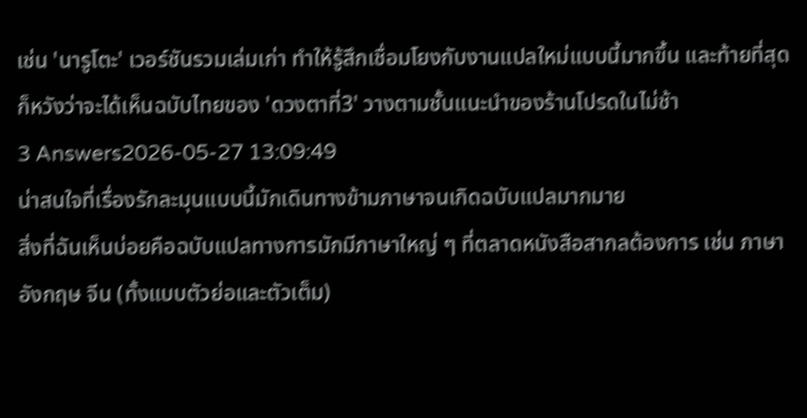เช่น 'นารูโตะ' เวอร์ชันรวมเล่มเก่า ทำให้รู้สึกเชื่อมโยงกับงานแปลใหม่แบบนี้มากขึ้น และท้ายที่สุดก็หวังว่าจะได้เห็นฉบับไทยของ 'ดวงตาที่3' วางตามชั้นแนะนำของร้านโปรดในไม่ช้า
3 Answers2026-05-27 13:09:49
น่าสนใจที่เรื่องรักละมุนแบบนี้มักเดินทางข้ามภาษาจนเกิดฉบับแปลมากมาย
สิ่งที่ฉันเห็นบ่อยคือฉบับแปลทางการมักมีภาษาใหญ่ ๆ ที่ตลาดหนังสือสากลต้องการ เช่น ภาษาอังกฤษ จีน (ทั้งแบบตัวย่อและตัวเต็ม)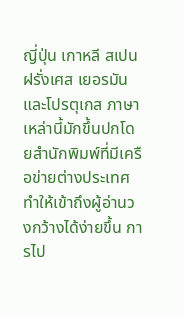ญี่ปุ่น เกาหลี สเปน ฝรั่งเศส เยอรมัน และโปรตุเกส ภาษาเหล่านี้มักขึ้นปกโดยสำนักพิมพ์ที่มีเครือข่ายต่างประเทศ ทำให้เข้าถึงผู้อ่านวงกว้างได้ง่ายขึ้น การไป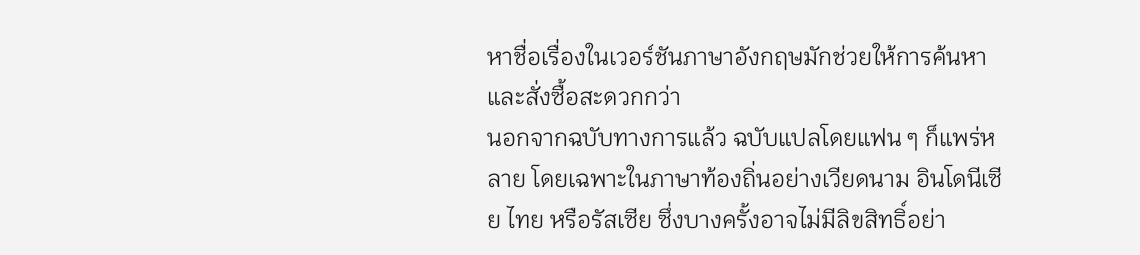หาชื่อเรื่องในเวอร์ชันภาษาอังกฤษมักช่วยให้การค้นหาและสั่งซื้อสะดวกกว่า
นอกจากฉบับทางการแล้ว ฉบับแปลโดยแฟน ๆ ก็แพร่หลาย โดยเฉพาะในภาษาท้องถิ่นอย่างเวียดนาม อินโดนีเซีย ไทย หรือรัสเซีย ซึ่งบางครั้งอาจไม่มีลิขสิทธิ์อย่า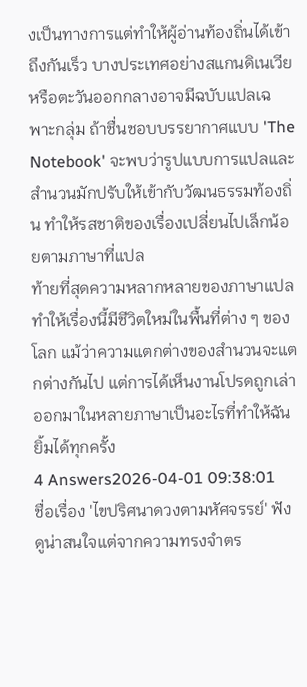งเป็นทางการแต่ทำให้ผู้อ่านท้องถิ่นได้เข้าถึงกันเร็ว บางประเทศอย่างสแกนดิเนเวียหรือตะวันออกกลางอาจมีฉบับแปลเฉพาะกลุ่ม ถ้าชื่นชอบบรรยากาศแบบ 'The Notebook' จะพบว่ารูปแบบการแปลและสำนวนมักปรับให้เข้ากับวัฒนธรรมท้องถิ่น ทำให้รสชาติของเรื่องเปลี่ยนไปเล็กน้อยตามภาษาที่แปล
ท้ายที่สุดความหลากหลายของภาษาแปลทำให้เรื่องนี้มีชีวิตใหม่ในพื้นที่ต่าง ๆ ของโลก แม้ว่าความแตกต่างของสำนวนจะแตกต่างกันไป แต่การได้เห็นงานโปรดถูกเล่าออกมาในหลายภาษาเป็นอะไรที่ทำให้ฉันยิ้มได้ทุกครั้ง
4 Answers2026-04-01 09:38:01
ชื่อเรื่อง 'ไขปริศนาดวงตามหัศจรรย์' ฟังดูน่าสนใจแต่จากความทรงจำตร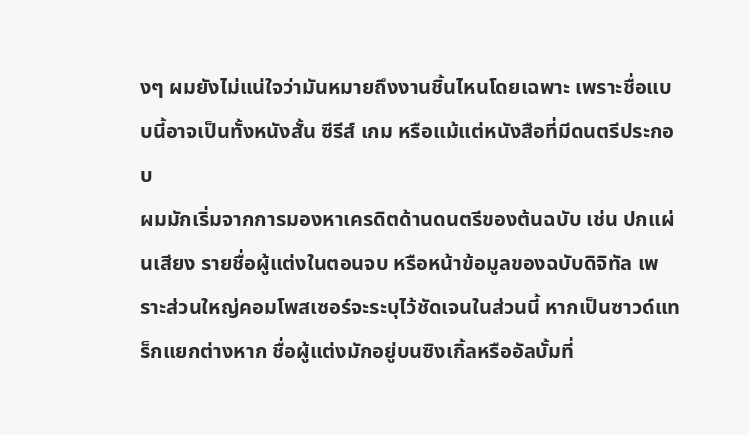งๆ ผมยังไม่แน่ใจว่ามันหมายถึงงานชิ้นไหนโดยเฉพาะ เพราะชื่อแบบนี้อาจเป็นทั้งหนังสั้น ซีรีส์ เกม หรือแม้แต่หนังสือที่มีดนตรีประกอบ
ผมมักเริ่มจากการมองหาเครดิตด้านดนตรีของต้นฉบับ เช่น ปกแผ่นเสียง รายชื่อผู้แต่งในตอนจบ หรือหน้าข้อมูลของฉบับดิจิทัล เพราะส่วนใหญ่คอมโพสเซอร์จะระบุไว้ชัดเจนในส่วนนี้ หากเป็นซาวด์แทร็กแยกต่างหาก ชื่อผู้แต่งมักอยู่บนซิงเกิ้ลหรืออัลบั้มที่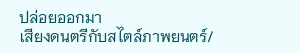ปล่อยออกมา
เสียงดนตรีกับสไตล์ภาพยนตร์/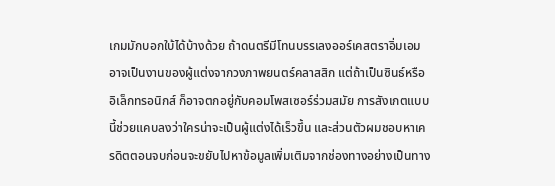เกมมักบอกใบ้ได้บ้างด้วย ถ้าดนตรีมีโทนบรรเลงออร์เคสตราอิ่มเอม อาจเป็นงานของผู้แต่งจากวงภาพยนตร์คลาสสิก แต่ถ้าเป็นซินธ์หรืออิเล็กทรอนิกส์ ก็อาจตกอยู่กับคอมโพสเซอร์ร่วมสมัย การสังเกตแบบนี้ช่วยแคบลงว่าใครน่าจะเป็นผู้แต่งได้เร็วขึ้น และส่วนตัวผมชอบหาเครดิตตอนจบก่อนจะขยับไปหาข้อมูลเพิ่มเติมจากช่องทางอย่างเป็นทาง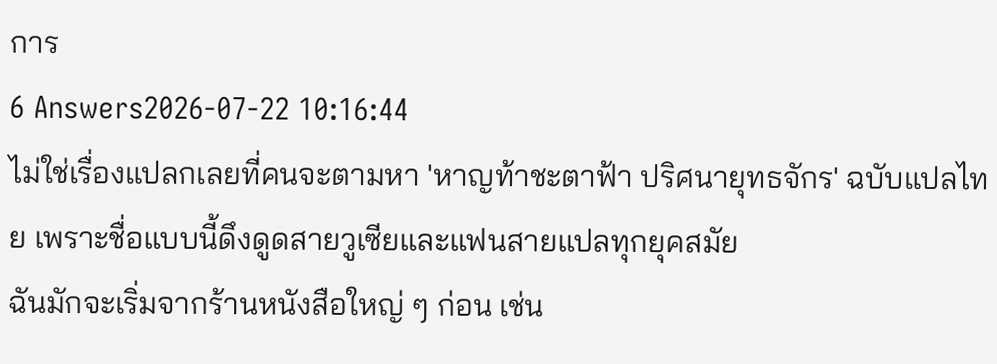การ
6 Answers2026-07-22 10:16:44
ไม่ใช่เรื่องแปลกเลยที่คนจะตามหา 'หาญท้าชะตาฟ้า ปริศนายุทธจักร' ฉบับแปลไทย เพราะชื่อแบบนี้ดึงดูดสายวูเซียและแฟนสายแปลทุกยุคสมัย
ฉันมักจะเริ่มจากร้านหนังสือใหญ่ ๆ ก่อน เช่น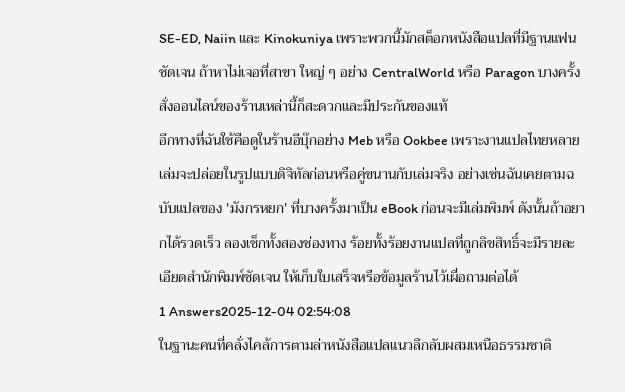SE-ED, Naiin และ Kinokuniya เพราะพวกนี้มักสต็อกหนังสือแปลที่มีฐานแฟนชัดเจน ถ้าหาไม่เจอที่สาขา ใหญ่ ๆ อย่าง CentralWorld หรือ Paragon บางครั้งสั่งออนไลน์ของร้านเหล่านี้ก็สะดวกและมีประกันของแท้
อีกทางที่ฉันใช้คือดูในร้านอีบุ๊กอย่าง Meb หรือ Ookbee เพราะงานแปลไทยหลายเล่มจะปล่อยในรูปแบบดิจิทัลก่อนหรือคู่ขนานกับเล่มจริง อย่างเช่นฉันเคยตามฉบับแปลของ 'มังกรหยก' ที่บางครั้งมาเป็น eBook ก่อนจะมีเล่มพิมพ์ ดังนั้นถ้าอยากได้รวดเร็ว ลองเช็กทั้งสองช่องทาง ร้อยทั้งร้อยงานแปลที่ถูกลิขสิทธิ์จะมีรายละเอียดสำนักพิมพ์ชัดเจน ให้เก็บใบเสร็จหรือข้อมูลร้านไว้เผื่อถามต่อได้
1 Answers2025-12-04 02:54:08
ในฐานะคนที่คลั่งไคล้การตามล่าหนังสือแปลแนวลึกลับผสมเหนือธรรมชาติ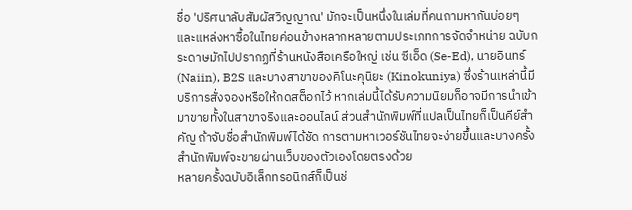ชื่อ 'ปริศนาลับสัมผัสวิญญาณ' มักจะเป็นหนึ่งในเล่มที่คนถามหากันบ่อยๆ และแหล่งหาซื้อในไทยค่อนข้างหลากหลายตามประเภทการจัดจำหน่าย ฉบับกระดาษมักไปปรากฏที่ร้านหนังสือเครือใหญ่ เช่น ซีเอ็ด (Se-Ed), นายอินทร์ (Naiin), B2S และบางสาขาของคิโนะคุนิยะ (Kinokuniya) ซึ่งร้านเหล่านี้มีบริการสั่งจองหรือให้กดสต็อกไว้ หากเล่มนี้ได้รับความนิยมก็อาจมีการนำเข้ามาขายทั้งในสาขาจริงและออนไลน์ ส่วนสำนักพิมพ์ที่แปลเป็นไทยก็เป็นคีย์สำคัญ ถ้าจับชื่อสำนักพิมพ์ได้ชัด การตามหาเวอร์ชันไทยจะง่ายขึ้นและบางครั้งสำนักพิมพ์จะขายผ่านเว็บของตัวเองโดยตรงด้วย
หลายครั้งฉบับอิเล็กทรอนิกส์ก็เป็นช่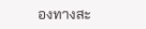องทางสะ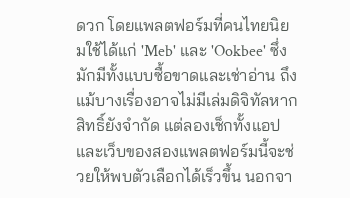ดวก โดยแพลตฟอร์มที่คนไทยนิยมใช้ได้แก่ 'Meb' และ 'Ookbee' ซึ่งมักมีทั้งแบบซื้อขาดและเช่าอ่าน ถึงแม้บางเรื่องอาจไม่มีเล่มดิจิทัลหากสิทธิ์ยังจำกัด แต่ลองเช็กทั้งแอปและเว็บของสองแพลตฟอร์มนี้จะช่วยให้พบตัวเลือกได้เร็วขึ้น นอกจา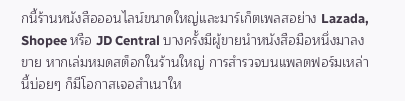กนี้ร้านหนังสือออนไลน์ขนาดใหญ่และมาร์เก็ตเพลสอย่าง Lazada, Shopee หรือ JD Central บางครั้งมีผู้ขายนำหนังสือมือหนึ่งมาลงขาย หากเล่มหมดสต็อกในร้านใหญ่ การสำรวจบนแพลตฟอร์มเหล่านี้บ่อยๆ ก็มีโอกาสเจอสำเนาให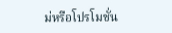ม่หรือโปรโมชั่น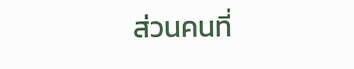ส่วนคนที่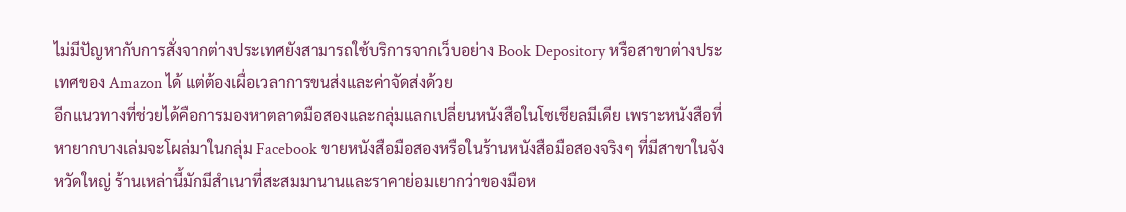ไม่มีปัญหากับการสั่งจากต่างประเทศยังสามารถใช้บริการจากเว็บอย่าง Book Depository หรือสาขาต่างประเทศของ Amazon ได้ แต่ต้องเผื่อเวลาการขนส่งและค่าจัดส่งด้วย
อีกแนวทางที่ช่วยได้คือการมองหาตลาดมือสองและกลุ่มแลกเปลี่ยนหนังสือในโซเชียลมีเดีย เพราะหนังสือที่หายากบางเล่มจะโผล่มาในกลุ่ม Facebook ขายหนังสือมือสองหรือในร้านหนังสือมือสองจริงๆ ที่มีสาขาในจังหวัดใหญ่ ร้านเหล่านี้มักมีสำเนาที่สะสมมานานและราคาย่อมเยากว่าของมือห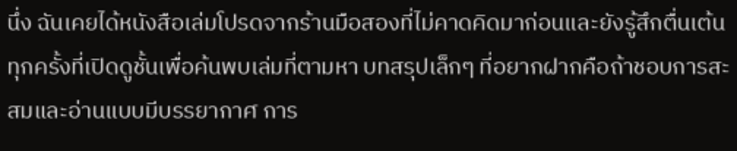นึ่ง ฉันเคยได้หนังสือเล่มโปรดจากร้านมือสองที่ไม่คาดคิดมาก่อนและยังรู้สึกตื่นเต้นทุกครั้งที่เปิดดูชั้นเพื่อค้นพบเล่มที่ตามหา บทสรุปเล็กๆ ที่อยากฝากคือถ้าชอบการสะสมและอ่านแบบมีบรรยากาศ การ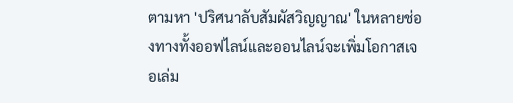ตามหา 'ปริศนาลับสัมผัสวิญญาณ' ในหลายช่องทางทั้งออฟไลน์และออนไลน์จะเพิ่มโอกาสเจอเล่ม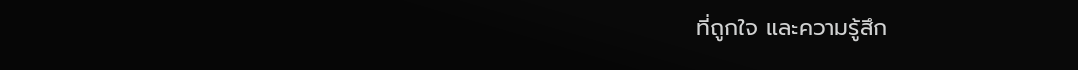ที่ถูกใจ และความรู้สึก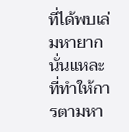ที่ได้พบเล่มหายากนั่นแหละที่ทำให้การตามหา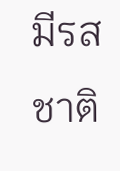มีรสชาติ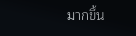มากขึ้น